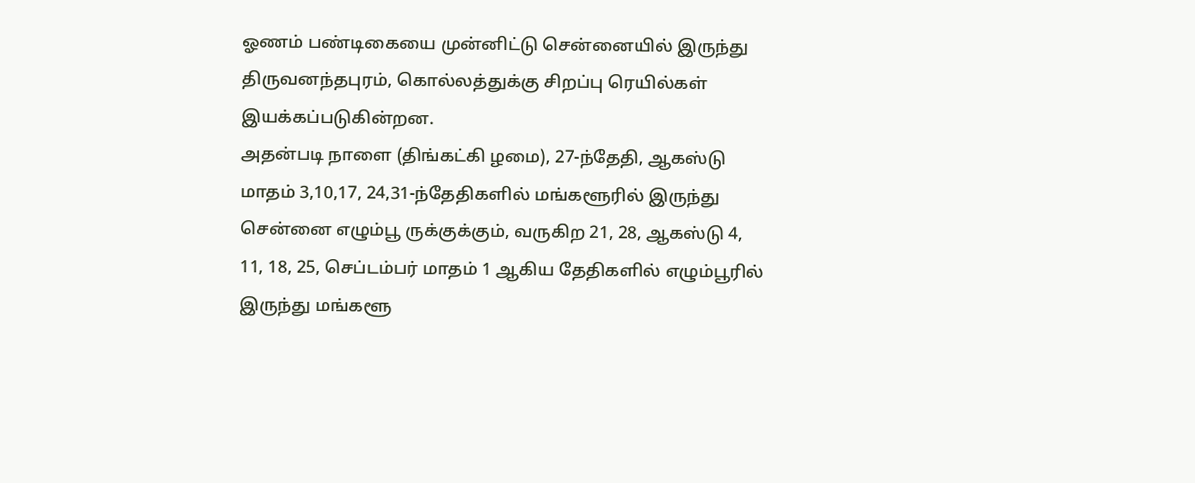ஓணம் பண்டிகையை முன்னிட்டு சென்னையில் இருந்து திருவனந்தபுரம், கொல்லத்துக்கு சிறப்பு ரெயில்கள் இயக்கப்படுகின்றன.
அதன்படி நாளை (திங்கட்கி ழமை), 27-ந்தேதி, ஆகஸ்டு மாதம் 3,10,17, 24,31-ந்தேதிகளில் மங்களூரில் இருந்து சென்னை எழும்பூ ருக்குக்கும், வருகிற 21, 28, ஆகஸ்டு 4, 11, 18, 25, செப்டம்பர் மாதம் 1 ஆகிய தேதிகளில் எழும்பூரில் இருந்து மங்களூ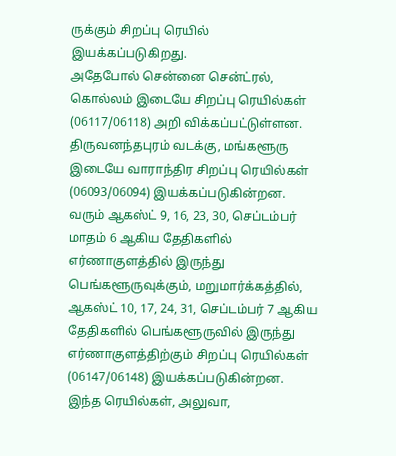ருக்கும் சிறப்பு ரெயில் இயக்கப்படுகிறது.
அதேபோல் சென்னை சென்ட்ரல், கொல்லம் இடையே சிறப்பு ரெயில்கள் (06117/06118) அறி விக்கப்பட்டுள்ளன. திருவனந்தபுரம் வடக்கு, மங்களூரு இடையே வாராந்திர சிறப்பு ரெயில்கள் (06093/06094) இயக்கப்படுகின்றன.
வரும் ஆகஸ்ட் 9, 16, 23, 30, செப்டம்பர் மாதம் 6 ஆகிய தேதிகளில் எர்ணாகுளத்தில் இருந்து பெங்களூருவுக்கும், மறுமார்க்கத்தில், ஆகஸ்ட் 10, 17, 24, 31, செப்டம்பர் 7 ஆகிய தேதிகளில் பெங்களூருவில் இருந்து எர்ணாகுளத்திற்கும் சிறப்பு ரெயில்கள் (06147/06148) இயக்கப்படுகின்றன.
இந்த ரெயில்கள், அலுவா,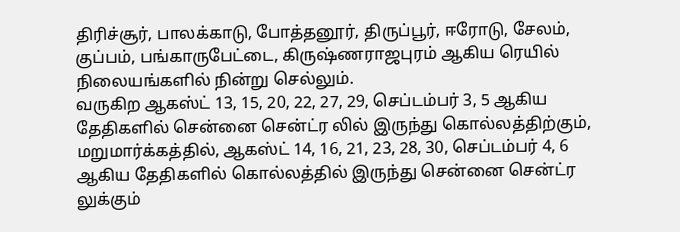திரிச்சூர், பாலக்காடு, போத்தனூர், திருப்பூர், ஈரோடு, சேலம், குப்பம், பங்காருபேட்டை, கிருஷ்ணராஜபுரம் ஆகிய ரெயில் நிலையங்களில் நின்று செல்லும்.
வருகிற ஆகஸ்ட் 13, 15, 20, 22, 27, 29, செப்டம்பர் 3, 5 ஆகிய தேதிகளில் சென்னை சென்ட்ர லில் இருந்து கொல்லத்திற்கும், மறுமார்க்கத்தில், ஆகஸ்ட் 14, 16, 21, 23, 28, 30, செப்டம்பர் 4, 6 ஆகிய தேதிகளில் கொல்லத்தில் இருந்து சென்னை சென்ட்ர லுக்கும்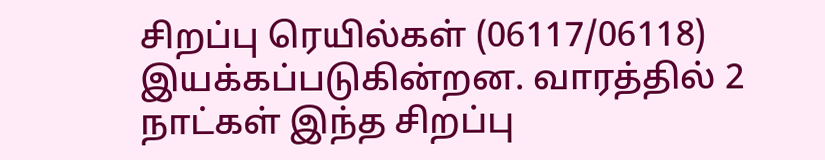சிறப்பு ரெயில்கள் (06117/06118) இயக்கப்படுகின்றன. வாரத்தில் 2 நாட்கள் இந்த சிறப்பு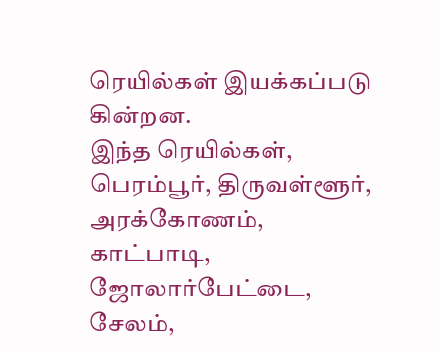ரெயில்கள் இயக்கப்படு கின்றன.
இந்த ரெயில்கள், பெரம்பூர், திருவள்ளூர், அரக்கோணம், காட்பாடி, ஜோலார்பேட்டை, சேலம்,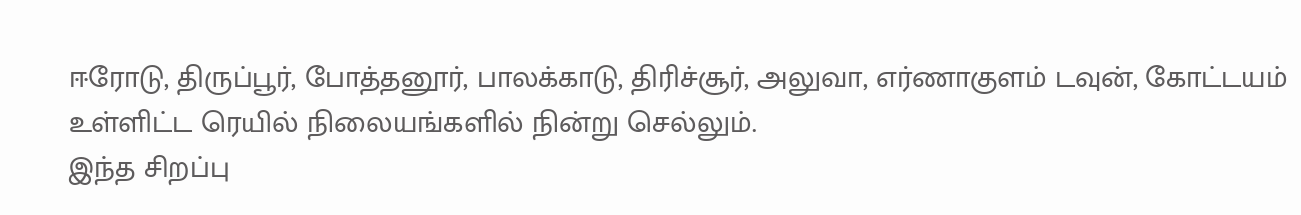ஈரோடு, திருப்பூர், போத்தனூர், பாலக்காடு, திரிச்சூர், அலுவா, எர்ணாகுளம் டவுன், கோட்டயம் உள்ளிட்ட ரெயில் நிலையங்களில் நின்று செல்லும்.
இந்த சிறப்பு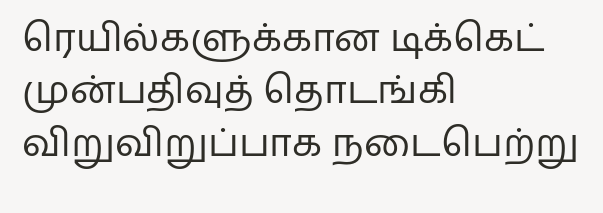ரெயில்களுக்கான டிக்கெட் முன்பதிவுத் தொடங்கி விறுவிறுப்பாக நடைபெற்று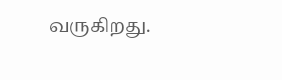வருகிறது.